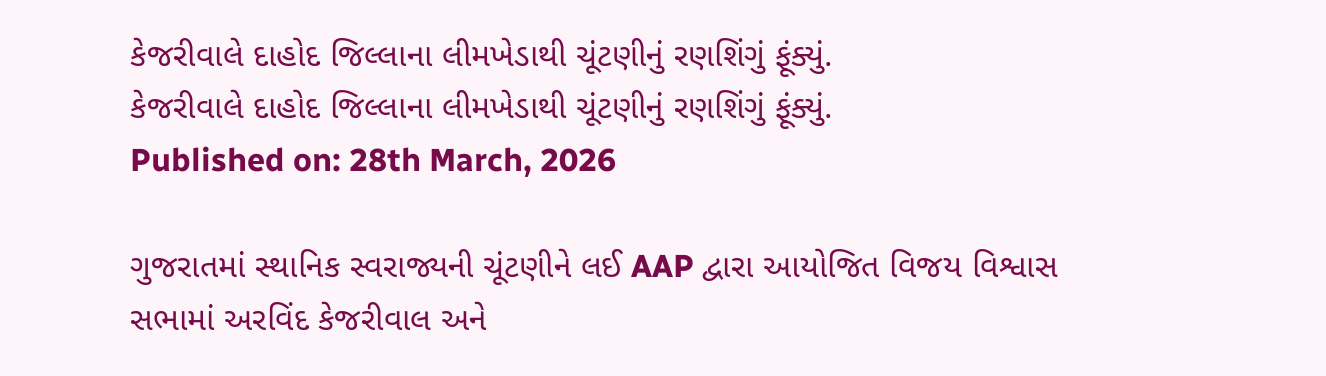કેજરીવાલે દાહોદ જિલ્લાના લીમખેડાથી ચૂંટણીનું રણશિંગું ફૂંક્યું.
કેજરીવાલે દાહોદ જિલ્લાના લીમખેડાથી ચૂંટણીનું રણશિંગું ફૂંક્યું.
Published on: 28th March, 2026

ગુજરાતમાં સ્થાનિક સ્વરાજ્યની ચૂંટણીને લઈ AAP દ્વારા આયોજિત વિજય વિશ્વાસ સભામાં અરવિંદ કેજરીવાલ અને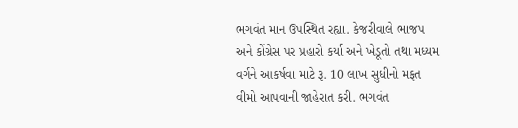ભગવંત માન ઉપસ્થિત રહ્યા. કેજરીવાલે ભાજપ અને કોંગ્રેસ પર પ્રહારો કર્યા અને ખેડૂતો તથા મધ્યમ વર્ગને આકર્ષવા માટે રૂ. 10 લાખ સુધીનો મફત વીમો આપવાની જાહેરાત કરી. ભગવંત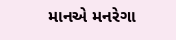માનએ મનરેગા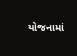યોજનામાં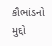કૌભાંડનો મુદ્દો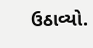ઉઠાવ્યો.